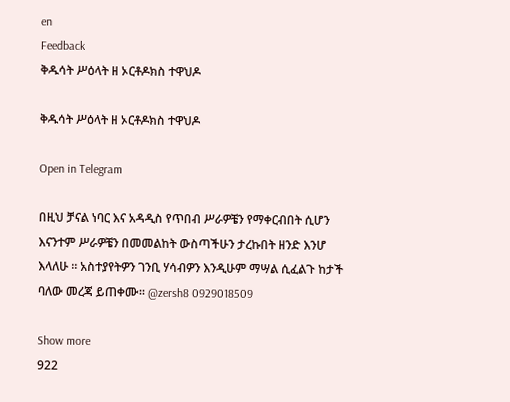en
Feedback
ቅዱሳት ሥዕላት ዘ ኦርቶዶክስ ተዋህዶ

ቅዱሳት ሥዕላት ዘ ኦርቶዶክስ ተዋህዶ

Open in Telegram

በዚህ ቻናል ነባር እና አዳዲስ የጥበብ ሥራዎቼን የማቀርብበት ሲሆን እናንተም ሥራዎቼን በመመልከት ውስጣችሁን ታረኩበት ዘንድ እንሆ እላለሁ ። አስተያየትዎን ገንቢ ሃሳብዎን እንዲሁም ማሣል ሲፈልጉ ከታች ባለው መረጃ ይጠቀሙ። @zersh8 0929018509

Show more
922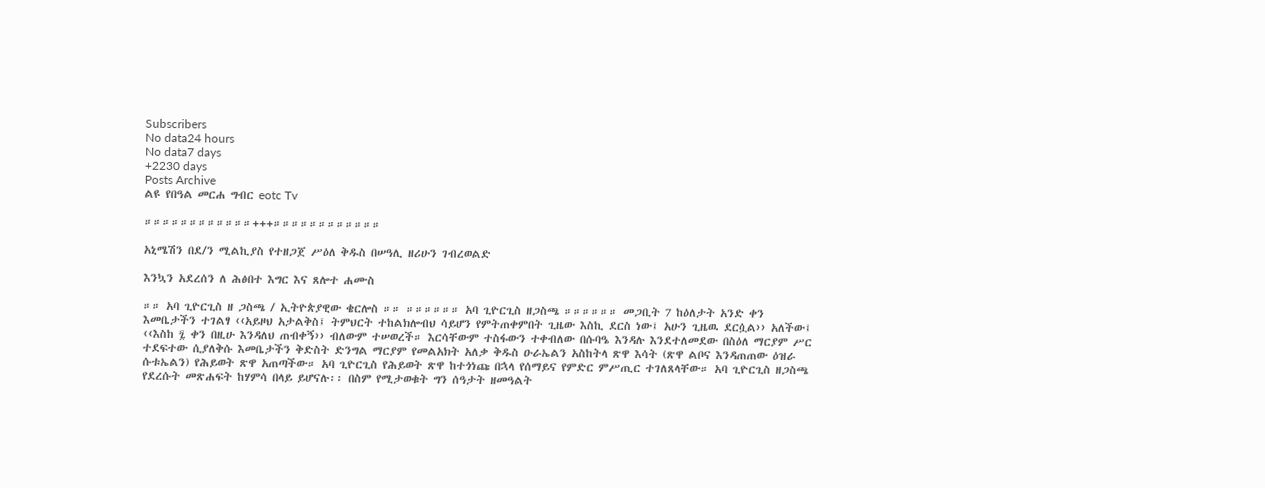Subscribers
No data24 hours
No data7 days
+2230 days
Posts Archive
ልዩ የበዓል መርሐ ግብር eotc Tv

።።።።።።።።።።።።+++።።።።።።።።።።።።

አኒሜሽን በደ/ን ሚልኪያስ የተዘጋጀ ሥዕለ ቅዱስ በሠዓሊ ዘሪሁን ገብረወልድ

እንኳን አደረሰን ለ ሕፅበተ እግር እና ጸሎተ ሐሙስ

።። አባ ጊዮርጊስ ዘ ጋስጫ / ኢትዮጵያዊው ቄርሎስ ።። ።።።።።። አባ ጊዮርጊስ ዘጋስጫ ።።።።።። መጋቢት 7 ከዕለታት አንድ ቀን እመቤታችን ተገልፃ ‹‹አይዞህ አታልቅስ፤ ትምህርት ተከልክሎብህ ሳይሆን የምትጠቀምበት ጊዜው እስኪ ደርስ ነው፤ አሁን ጊዜዉ ደርሷል›› አለችው፤ ‹‹እስከ ፯ ቀን በዚሁ እንዳለህ ጠብቀኝ›› ብለውም ተሠወረች። እርሳቸውም ተስፋውን ተቀብለው በሱባዔ እንዳሉ እንደተለመደው በስዕለ ማርያም ሥር ተደፍተው ሲያለቅሱ እመቤታችን ቅድስት ድንግል ማርያም የመልአክት አለቃ ቅዱስ ዑራኤልን አስከትላ ጽዋ እሳት (ጽዋ ልቦና እንዳጠጠው ዕዝራ ሱቱኤልን) የሕይወት ጽዋ አጠጣችው። አባ ጊዮርጊስ የሕይወት ጽዋ ከተጎነጩ በኋላ የሰማይና የምድር ምሥጢር ተገለጸላቸው። አባ ጊዮርጊስ ዘጋስጫ የደረሱት መጽሐፍት ከሃምሳ በላይ ይሆናሉ፡፡ በስም የሚታወቁት ግን ሰዓታት ዘመዓልት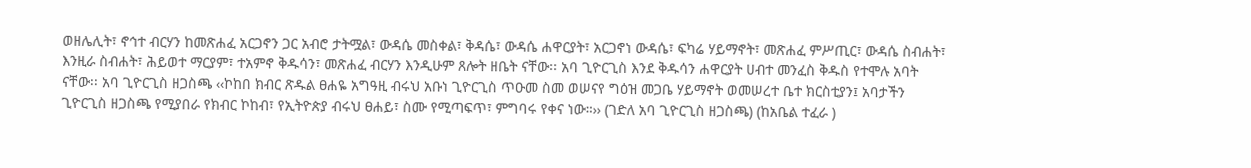ወዘሌሊት፣ ኖኅተ ብርሃን ከመጽሐፈ አርጋኖን ጋር አብሮ ታትሟል፣ ውዳሴ መስቀል፣ ቅዳሴ፣ ውዳሴ ሐዋርያት፣ አርጋኖነ ውዳሴ፣ ፍካሬ ሃይማኖት፣ መጽሐፈ ምሥጢር፣ ውዳሴ ስብሐት፣ እንዚራ ስብሐት፣ ሕይወተ ማርያም፣ ተአምኖ ቅዱሳን፣ መጽሐፈ ብርሃን እንዲሁም ጸሎት ዘቤት ናቸው፡፡ አባ ጊዮርጊስ እንደ ቅዱሳን ሐዋርያት ሀብተ መንፈስ ቅዱስ የተሞሉ አባት ናቸው፡፡ አባ ጊዮርጊስ ዘጋስጫ ‹‹ኮከበ ክብር ጽዱል ፀሐዬ አግዓዚ ብሩህ አቡነ ጊዮርጊስ ጥዑመ ስመ ወሠናየ ግዕዝ መጋቤ ሃይማኖት ወመሠረተ ቤተ ክርስቲያን፤ አባታችን ጊዮርጊስ ዘጋስጫ የሚያበራ የክብር ኮከብ፣ የኢትዮጵያ ብሩህ ፀሐይ፣ ስሙ የሚጣፍጥ፣ ምግባሩ የቀና ነው።›› (ገድለ አባ ጊዮርጊስ ዘጋስጫ) (ከአቤል ተፈራ )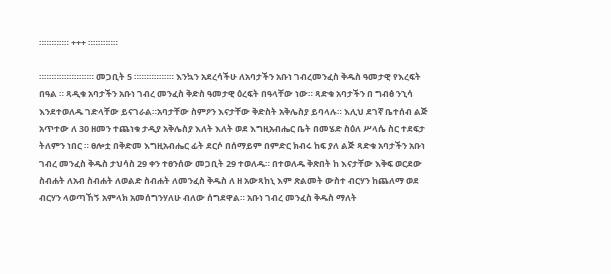።።።።።። +++ ።።።።።።

።።።።።።።።።።። መጋቢት 5 ።።።።።።።። እንኳን አደረሳችሁ ለአባታችን አቡነ ገብረመንፈስ ቅዱስ ዓመታዊ የእረፍት በዓል ። ጻዲቁ አባታችን አቡነ ገብረ መንፈስ ቅድስ ዓመታዊ ዕረፍት በዓላቸው ነው። ጻድቁ አባታችን በ ግብፅ ንኂሳ እንደተወለዱ ገድላቸው ይናገራል።አባታቸው ስምዖን እናታቸው ቅድስት አቅሌስያ ይባላሉ። እሊህ ደገኛ ቤተሰብ ልጅ አጥተው ለ 30 ዘመን ተጨነቁ ታዲያ አቅሌስያ እለት እለት ወደ እግዚአብሔር ቤት በመሄድ ስዕለ ሥላሴ ስር ተደፍታ ትለምን ነበር ። ፀሎቷ በቅድመ እግዚአብሔር ፊት ደርሶ በሰማይም በምድር ክብሩ ከፍ ያለ ልጅ ጻድቁ አባታችን አቡነ ገብረ መንፈስ ቅዱስ ታህሳስ 29 ቀን ተፀንሰው መጋቢት 29 ተወለዱ። በተወለዱ ቅጽበት ከ እናታቸው እቅፍ ወርደው ስብሐት ለአብ ስብሐት ለወልድ ስብሐት ለመንፈስ ቅዱስ ለ ዘ አውጻከኒ እም ጽልመት ውስተ ብርሃን ከጨለማ ወደ ብርሃን ላወጣኸኝ አምላክ አመሰግንሃለሁ ብለው ሰግደዋል። አቡነ ገብረ መንፈስ ቅዱስ ማለት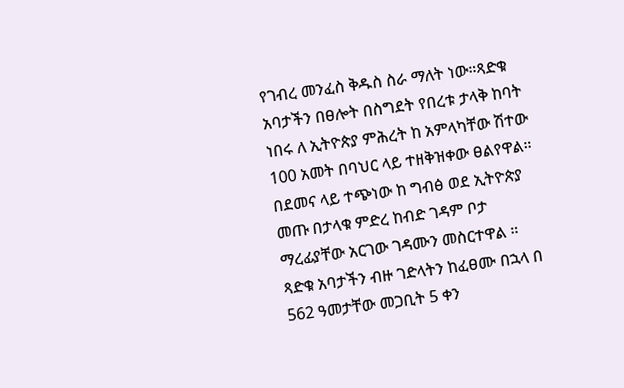የገብረ መንፈስ ቅዱስ ስራ ማለት ነው።ጻድቁ አባታችን በፀሎት በስግደት የበረቱ ታላቅ ከባት ነበሩ ለ ኢትዮጵያ ምሕረት ከ አምላካቸው ሽተው 100 አመት በባህር ላይ ተዘቅዝቀው ፀልየዋል። በደመና ላይ ተጭነው ከ ግብፅ ወደ ኢትዮጵያ መጡ በታላቁ ምድረ ከብድ ገዳም ቦታ ማረፊያቸው አርገው ገዳሙን መስርተዋል ። ጻድቁ አባታችን ብዙ ገድላትን ከፈፀሙ በኋላ በ 562 ዓመታቸው መጋቢት 5 ቀን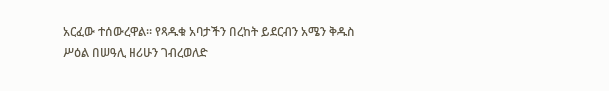አርፈው ተሰውረዋል። የጻዱቁ አባታችን በረከት ይደርብን አሜን ቅዱስ ሥዕል በሠዓሊ ዘሪሁን ገብረወለድ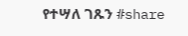የተሣለ ገጹን #share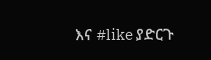እና #like ያድርጉ